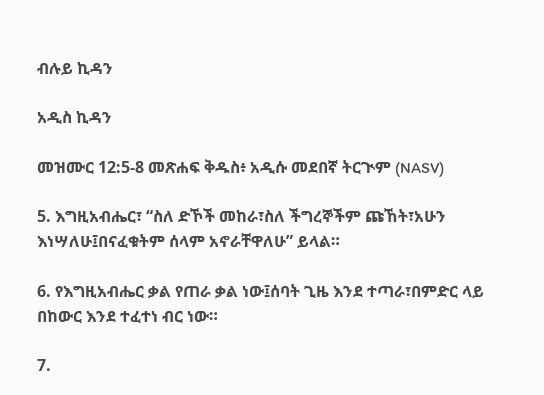ብሉይ ኪዳን

አዲስ ኪዳን

መዝሙር 12:5-8 መጽሐፍ ቅዱስ፥ አዲሱ መደበኛ ትርጒም (NASV)

5. እግዚአብሔር፣ “ስለ ድኾች መከራ፣ስለ ችግረኞችም ጩኸት፣አሁን እነሣለሁ፤በናፈቁትም ሰላም አኖራቸዋለሁ” ይላል።

6. የእግዚአብሔር ቃል የጠራ ቃል ነው፤ሰባት ጊዜ እንደ ተጣራ፣በምድር ላይ በከውር እንደ ተፈተነ ብር ነው።

7.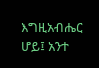እግዚአብሔር ሆይ፤ አንተ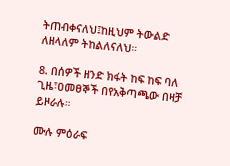ትጠብቀናለህ፤ከዚህም ትውልድ ለዘላለም ትከልለናለህ።

8. በሰዎች ዘንድ ክፋት ከፍ ከፍ ባለ ጊዜ፣ዐመፀኞች በየአቅጣጫው በዛቻ ይዞራሉ።

ሙሉ ምዕራፍ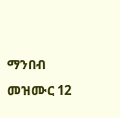ማንበብ መዝሙር 12